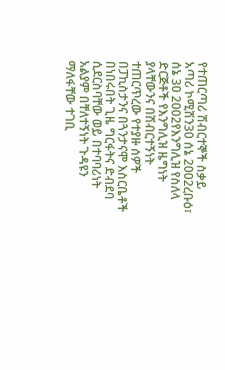የተጠርጣሪ ሽብርተኞች ስቃይ አጣሪ ኮሚሽን30 ሰኔ 2002ረቡዕ፣ ሰኔ 30 2002የእንግሊዝ የስለላ ድርጅቶች የእንግሊዝ ዜግነት ያላቸውንና በሽብርተኝነት ተጠርጥረው የተያዙ ሰዎች በፓኪስታንና በጓንታናሞ እስርቤቶች በነበሩበት ጊዜ ግርፋትና ድብደባ ሲደርስባቸው ወይ በተባባሪነት አልያም በቸለተኝነት ጉዳዩን ማለፋቸው ተገቢ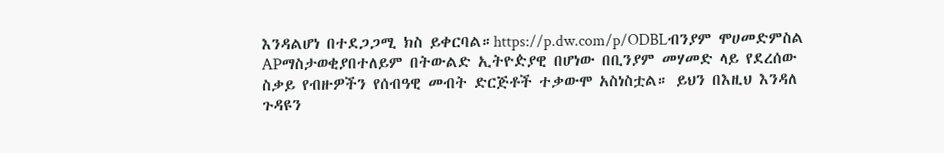እንዳልሆነ በተደጋጋሚ ክስ ይቀርባል።https://p.dw.com/p/ODBLብንያም ሞሀመድምስል APማስታወቂያበተለይም በትውልድ ኢትዮዽያዊ በሆነው በቢንያም መሃመድ ላይ የደረሰው ስቃይ የብዙዎችን የሰብዓዊ መብት ድርጅቶች ተቃውሞ አስነስቷል። ይህን በእዚህ እንዳለ ጉዳዩን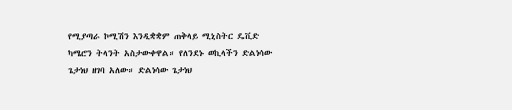የሚያጣራ ኮሚሽን እንዲቋቋም ጠቅላይ ሚኒስትር ዴቪድ ካሜሮን ትላንት አስታውቀዋል። የለንደኑ ወኪላችን ድልነሳው ጌታነህ ዘገባ አለው። ድልነሳው ጌታነህ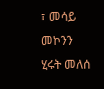፣ መሳይ መኮንን ሂሩት መለሰ